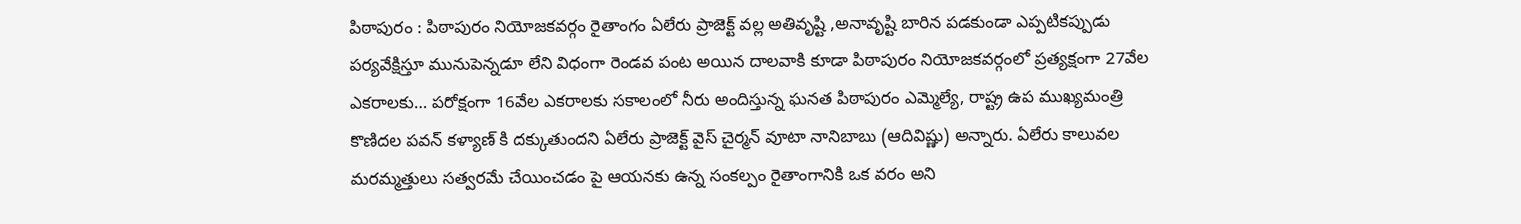పిఠాపురం : పిఠాపురం నియోజకవర్గం రైతాంగం ఏలేరు ప్రాజెక్ట్ వల్ల అతివృష్టి ,అనావృష్టి బారిన పడకుండా ఎప్పటికప్పుడు పర్యవేక్షిస్తూ మునుపెన్నడూ లేని విధంగా రెండవ పంట అయిన దాలవాకి కూడా పిఠాపురం నియోజకవర్గంలో ప్రత్యక్షంగా 27వేల ఎకరాలకు… పరోక్షంగా 16వేల ఎకరాలకు సకాలంలో నీరు అందిస్తున్న ఘనత పిఠాపురం ఎమ్మెల్యే, రాష్ట్ర ఉప ముఖ్యమంత్రి కొణిదల పవన్ కళ్యాణ్ కి దక్కుతుందని ఏలేరు ప్రాజెక్ట్ వైస్ చైర్మన్ వూటా నానిబాబు (ఆదివిష్ణు) అన్నారు. ఏలేరు కాలువల మరమ్మత్తులు సత్వరమే చేయించడం పై ఆయనకు ఉన్న సంకల్పం రైతాంగానికి ఒక వరం అని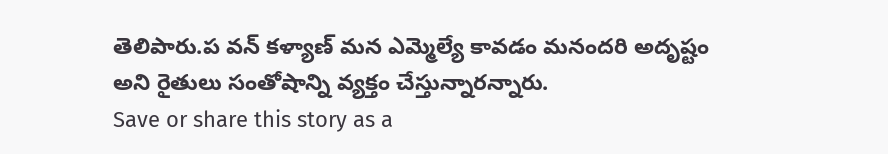తెలిపారు.ప వన్ కళ్యాణ్ మన ఎమ్మెల్యే కావడం మనందరి అదృష్టం అని రైతులు సంతోషాన్ని వ్యక్తం చేస్తున్నారన్నారు.
Save or share this story as a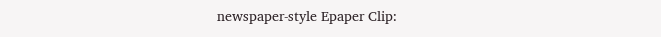newspaper-style Epaper Clip: